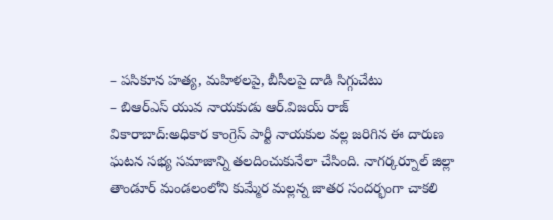– పసికూన హత్య, మహిళలపై, బీసీలపై దాడి సిగ్గుచేటు
– బిఆర్ఎస్ యువ నాయకుడు ఆర్.విజయ్ రాజ్
వికారాబాద్:అధికార కాంగ్రెస్ పార్టీ నాయకుల వల్ల జరిగిన ఈ దారుణ ఘటన సభ్య సమాజాన్ని తలదించుకునేలా చేసింది. నాగర్కర్నూల్ జిల్లా తాండూర్ మండలంలోని కుమ్మేర మల్లన్న జాతర సందర్భంగా చాకలి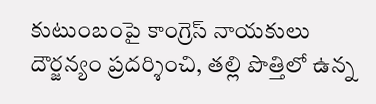కుటుంబంపై కాంగ్రెస్ నాయకులు దౌర్జన్యం ప్రదర్శించి, తల్లి పొత్తిలో ఉన్న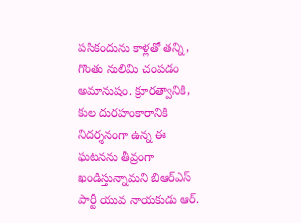పసికందును కాళ్లతో తన్ని, గొంతు నులిమి చంపడం అమానుషం. క్రూరత్వానికి, కుల దురహంకారానికి నిదర్శనంగా ఉన్న ఈ ఘటనను తీవ్రంగా ఖండిస్తున్నామని బిఆర్ఎస్ పార్టీ యువ నాయకుడు ఆర్.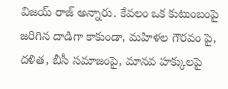విజయ్ రాజ్ అన్నారు. కేవలం ఒక కుటుంబంపై జరిగిన దాడిగా కాకుండా, మహిళల గౌరవం పై, దళిత, బీసీ సమాజంపై, మానవ హక్కులపై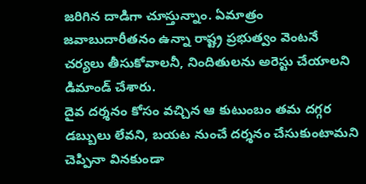జరిగిన దాడిగా చూస్తున్నాం. ఏమాత్రం జవాబుదారీతనం ఉన్నా రాష్ట్ర ప్రభుత్వం వెంటనే చర్యలు తీసుకోవాలనీ, నిందితులను అరెస్టు చేయాలని డిమాండ్ చేశారు.
దైవ దర్శనం కోసం వచ్చిన ఆ కుటుంబం తమ దగ్గర డబ్బులు లేవని, బయట నుంచే దర్శనం చేసుకుంటామని చెప్పినా వినకుండా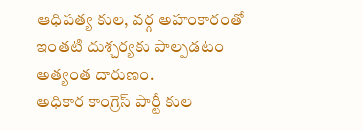ఆధిపత్య కుల, వర్గ అహంకారంతో ఇంతటి దుశ్చర్యకు పాల్పడటం అత్యంత దారుణం.
అధికార కాంగ్రెస్ పార్టీ కుల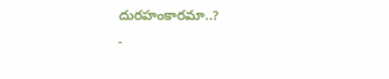దురహంకారమా..?
-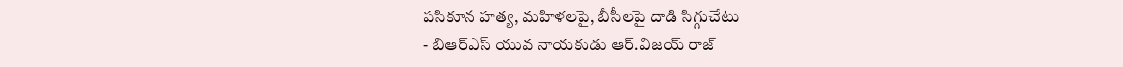పసికూన హత్య, మహిళలపై, బీసీలపై దాడి సిగ్గుచేటు
- బిఆర్ఎస్ యువ నాయకుడు ఆర్.విజయ్ రాజ్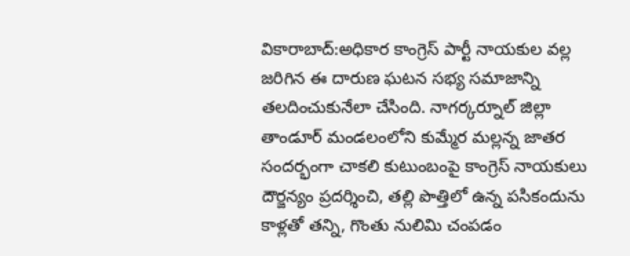వికారాబాద్:అధికార కాంగ్రెస్ పార్టీ నాయకుల వల్ల జరిగిన ఈ దారుణ ఘటన సభ్య సమాజాన్ని తలదించుకునేలా చేసింది. నాగర్కర్నూల్ జిల్లా తాండూర్ మండలంలోని కుమ్మేర మల్లన్న జాతర సందర్భంగా చాకలి కుటుంబంపై కాంగ్రెస్ నాయకులు దౌర్జన్యం ప్రదర్శించి, తల్లి పొత్తిలో ఉన్న పసికందును కాళ్లతో తన్ని, గొంతు నులిమి చంపడం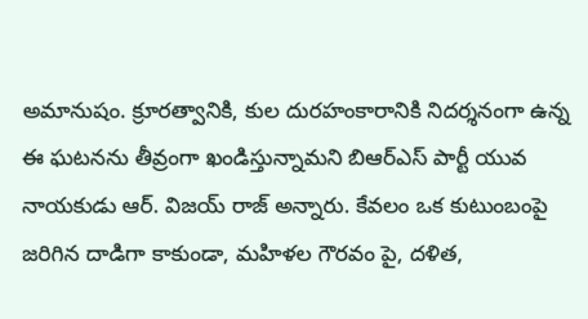అమానుషం. క్రూరత్వానికి, కుల దురహంకారానికి నిదర్శనంగా ఉన్న ఈ ఘటనను తీవ్రంగా ఖండిస్తున్నామని బిఆర్ఎస్ పార్టీ యువ నాయకుడు ఆర్. విజయ్ రాజ్ అన్నారు. కేవలం ఒక కుటుంబంపై జరిగిన దాడిగా కాకుండా, మహిళల గౌరవం పై, దళిత,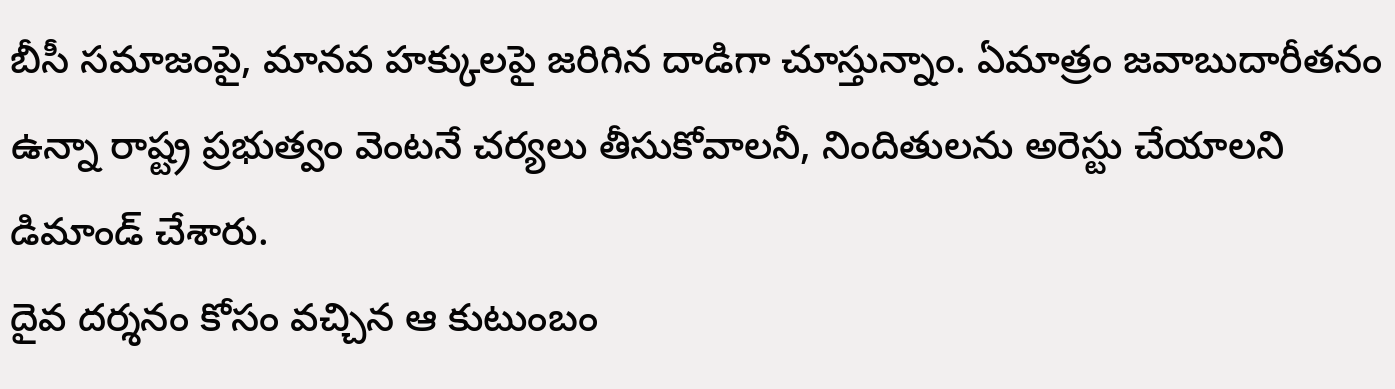బీసీ సమాజంపై, మానవ హక్కులపై జరిగిన దాడిగా చూస్తున్నాం. ఏమాత్రం జవాబుదారీతనం ఉన్నా రాష్ట్ర ప్రభుత్వం వెంటనే చర్యలు తీసుకోవాలనీ, నిందితులను అరెస్టు చేయాలని డిమాండ్ చేశారు.
దైవ దర్శనం కోసం వచ్చిన ఆ కుటుంబం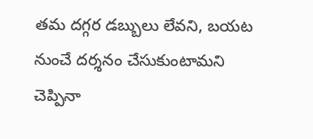తమ దగ్గర డబ్బులు లేవని, బయట నుంచే దర్శనం చేసుకుంటామని చెప్పినా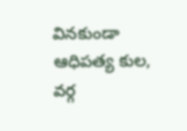వినకుండా ఆధిపత్య కుల, వర్గ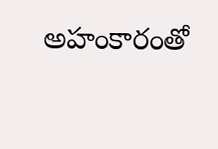అహంకారంతో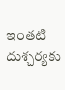ఇంతటి దుశ్చర్యకు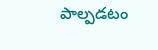పాల్పడటం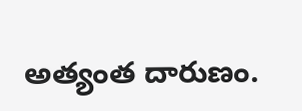అత్యంత దారుణం.